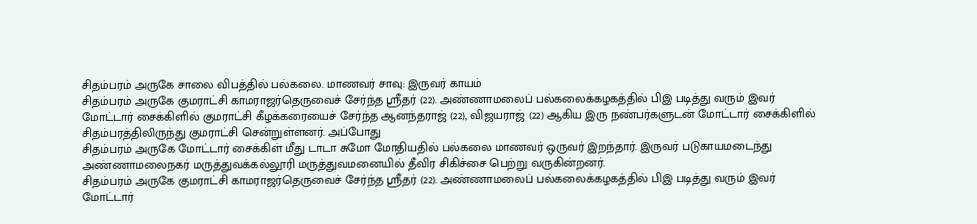சிதம்பரம் அருகே சாலை விபத்தில் பல்கலை. மாணவர் சாவு: இருவர் காயம்
சிதம்பரம் அருகே குமராட்சி காமராஜர்தெருவைச் சேர்ந்த ஸ்ரீதர் (22). அண்ணாமலைப் பல்கலைக்கழகத்தில் பிஇ படித்து வரும் இவர் மோட்டார் சைக்கிளில் குமராட்சி கீழக்கரையைச் சேர்ந்த ஆனந்தராஜ் (22), விஜயராஜ் (22) ஆகிய இரு நண்பர்களுடன் மோட்டார் சைக்கிளில் சிதம்பரத்திலிருந்து குமராட்சி சென்றுள்ளனர். அப்போது
சிதம்பரம் அருகே மோட்டார் சைக்கிள் மீது டாடா சுமோ மோதியதில் பல்கலை மாணவர் ஒருவர் இறந்தார். இருவர் படுகாயமடைந்து அண்ணாமலைநகர் மருத்துவக்கல்லூரி மருத்துவமனையில் தீவிர சிகிச்சை பெற்று வருகின்றனர்.
சிதம்பரம் அருகே குமராட்சி காமராஜர்தெருவைச் சேர்ந்த ஸ்ரீதர் (22). அண்ணாமலைப் பல்கலைக்கழகத்தில் பிஇ படித்து வரும் இவர் மோட்டார்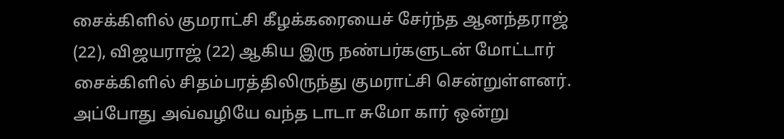சைக்கிளில் குமராட்சி கீழக்கரையைச் சேர்ந்த ஆனந்தராஜ் (22), விஜயராஜ் (22) ஆகிய இரு நண்பர்களுடன் மோட்டார் சைக்கிளில் சிதம்பரத்திலிருந்து குமராட்சி சென்றுள்ளனர். அப்போது அவ்வழியே வந்த டாடா சுமோ கார் ஒன்று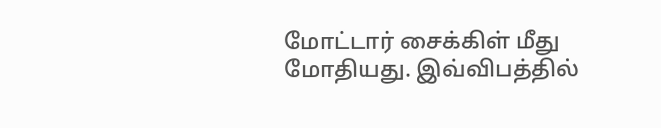மோட்டார் சைக்கிள் மீது மோதியது. இவ்விபத்தில்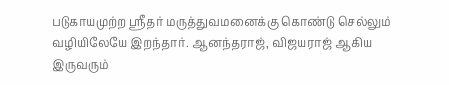படுகாயமுற்ற ஸ்ரீதர் மருத்துவமனைக்கு கொண்டு செல்லும் வழியிலேயே இறந்தார். ஆனந்தராஜ், விஜயராஜ் ஆகிய இருவரும்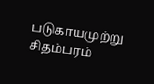படுகாயமுற்று சிதம்பரம்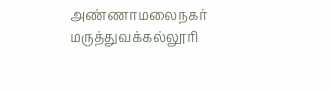அண்ணாமலைநகர் மருத்துவக்கல்லூரி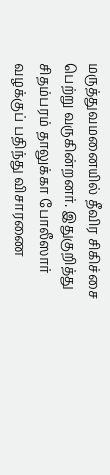மருத்துவமனையில் தீவிர சிகிச்சை பெற்று வருகின்றனர். இதுகுறித்து சிதம்பரம் தாலுக்கா போலீஸார் வழக்குப் பதிந்து விசாரணை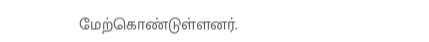மேற்கொண்டுள்ளனர்.